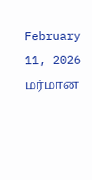February 11, 2026
மர்மான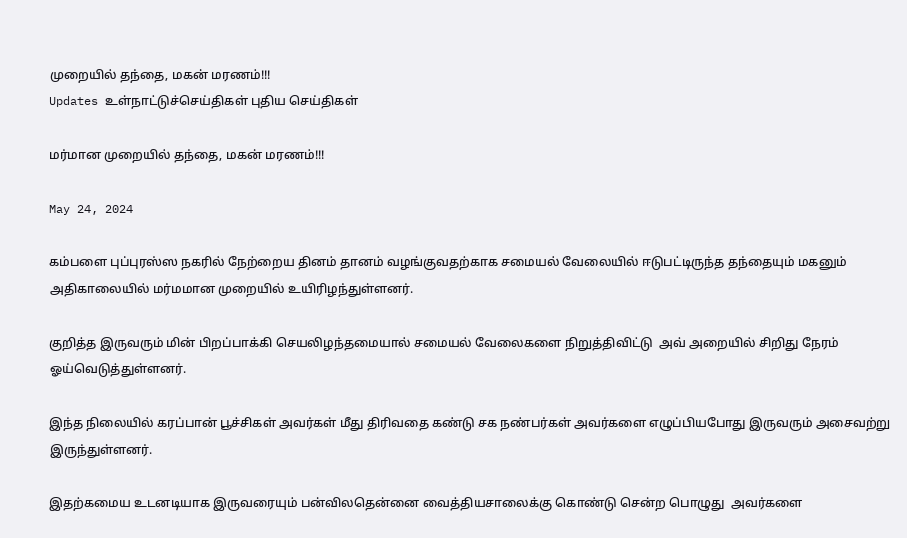முறையில் தந்தை, மகன் மரணம்!!!
Updates உள்நாட்டுச்செய்திகள் புதிய செய்திகள்

மர்மான முறையில் தந்தை, மகன் மரணம்!!!

May 24, 2024

கம்பளை புப்புரஸ்ஸ நகரில் நேற்றைய தினம் தானம் வழங்குவதற்காக சமையல் வேலையில் ஈடுபட்டிருந்த தந்தையும் மகனும் அதிகாலையில் மர்மமான முறையில் உயிரிழந்துள்ளனர்.

குறித்த இருவரும் மின் பிறப்பாக்கி செயலிழந்தமையால் சமையல் வேலைகளை நிறுத்திவிட்டு  அவ் அறையில் சிறிது நேரம் ஓய்வெடுத்துள்ளனர்.

இந்த நிலையில் கரப்பான் பூச்சிகள் அவர்கள் மீது திரிவதை கண்டு சக நண்பர்கள் அவர்களை எழுப்பியபோது இருவரும் அசைவற்று இருந்துள்ளனர்.

இதற்கமைய உடனடியாக இருவரையும் பன்விலதென்னை வைத்தியசாலைக்கு கொண்டு சென்ற பொழுது  அவர்களை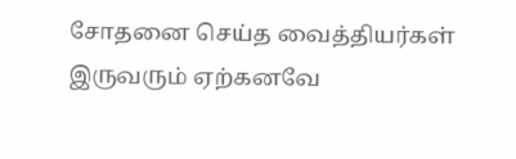சோதனை செய்த வைத்தியர்கள் இருவரும் ஏற்கனவே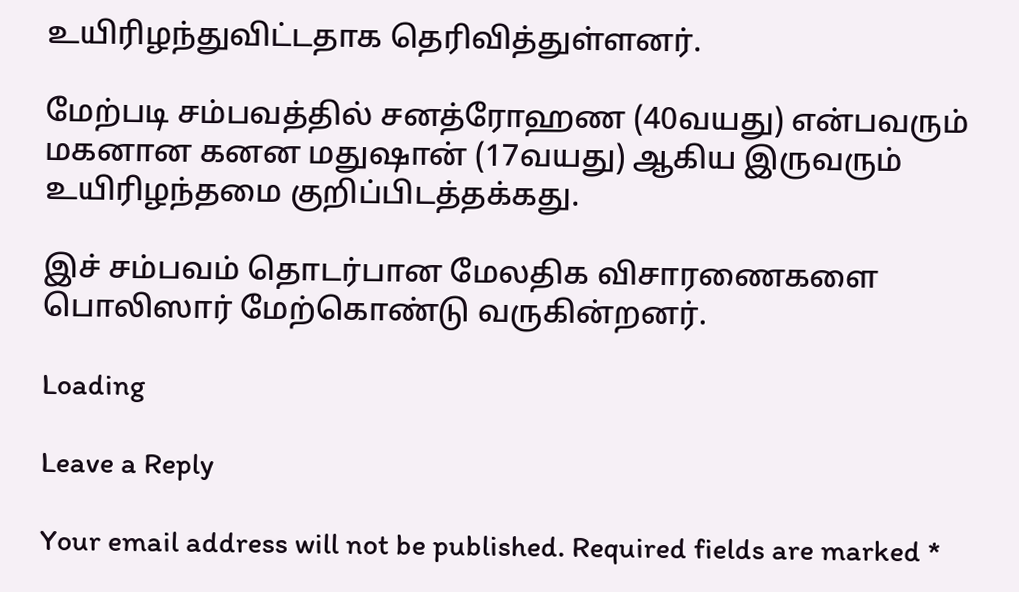உயிரிழந்துவிட்டதாக தெரிவித்துள்ளனர்.

மேற்படி சம்பவத்தில் சனத்ரோஹண (40வயது) என்பவரும் மகனான கனன மதுஷான் (17வயது) ஆகிய இருவரும் உயிரிழந்தமை குறிப்பிடத்தக்கது.

இச் சம்பவம் தொடர்பான மேலதிக விசாரணைகளை பொலிஸார் மேற்கொண்டு வருகின்றனர்.

Loading

Leave a Reply

Your email address will not be published. Required fields are marked *